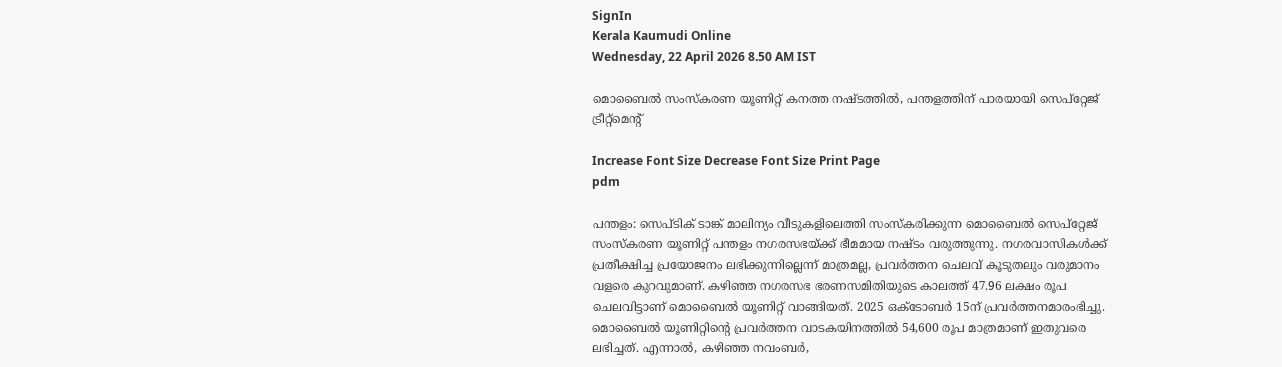SignIn
Kerala Kaumudi Online
Wednesday, 22 April 2026 8.50 AM IST

മൊബൈൽ സംസ്കരണ യൂണിറ്റ് കനത്ത നഷ്ടത്തിൽ, പന്തളത്തിന് പാരയായി സെപ്‌റ്റേജ് ട്രീറ്റ്‌മെന്റ്

Increase Font Size Decrease Font Size Print Page
pdm

പന്തളം: സെപ്ടിക് ടാങ്ക് മാലിന്യം വീടുകളിലെത്തി സംസ്കരിക്കുന്ന മൊബൈൽ സെപ്‌റ്റേജ് സംസ്‌കരണ യൂണിറ്റ് പന്തളം നഗരസഭയ്ക്ക് ഭീമമായ നഷ്ടം വരുത്തുന്നു. നഗരവാസികൾക്ക് പ്രതീക്ഷിച്ച പ്രയോജനം ലഭിക്കുന്നില്ലെന്ന് മാത്രമല്ല, പ്രവർത്തന ചെലവ് കൂടുതലും വരുമാനം വളരെ കുറവുമാണ്. കഴിഞ്ഞ നഗരസഭ ഭരണസമിതിയുടെ കാലത്ത് 47.96 ലക്ഷം രൂപ ചെലവിട്ടാണ് മൊബൈൽ യൂണിറ്റ് വാങ്ങിയത്. 2025 ഒക്ടോബർ 15ന് പ്രവർത്തനമാരംഭിച്ചു. മൊബൈൽ യൂണിറ്റിന്റെ പ്രവർത്തന വാടകയിനത്തിൽ 54,600 രൂപ മാത്രമാണ് ഇതുവരെ ലഭിച്ചത്. എന്നാൽ, കഴിഞ്ഞ നവംബർ,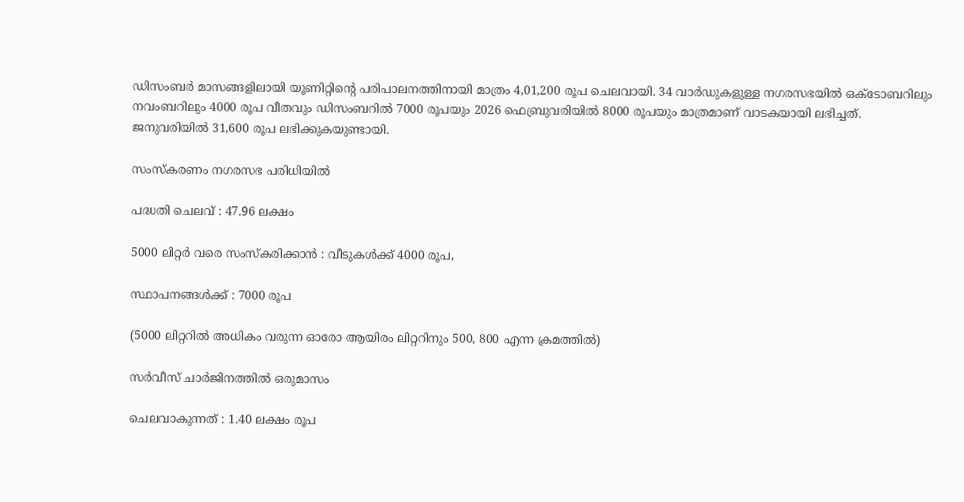ഡിസംബർ മാസങ്ങളിലായി യൂണിറ്റിന്റെ പരിപാലനത്തിനായി മാത്രം 4,01,200 രൂപ ചെലവായി. 34 വാർഡുകളുള്ള നഗരസഭയിൽ ഒക്ടോബറിലും നവംബറിലും 4000 രൂപ വീതവും ഡിസംബറിൽ 7000 രൂപയും 2026 ഫെബ്രുവരിയിൽ 8000 രൂപയും മാത്രമാണ് വാടകയായി ലഭിച്ചത്. ജനുവരിയിൽ 31,600 രൂപ ലഭിക്കുകയുണ്ടായി.

സംസ്കരണം നഗരസഭ പരിധിയിൽ

പദ്ധതി ചെലവ് : 47.96 ലക്ഷം

5000 ലിറ്റർ വരെ സംസ്കരിക്കാൻ : വീടുകൾക്ക് 4000 രൂപ,

സ്ഥാപനങ്ങൾക്ക് : 7000 രൂപ

(5000 ലിറ്ററിൽ അധികം വരുന്ന ഓരോ ആയിരം ലിറ്ററിനും 500, 800 എന്ന ക്രമത്തിൽ)

സർവീസ് ചാർജിനത്തിൽ ഒരുമാസം

ചെലവാകുന്നത് : 1.40 ലക്ഷം രൂപ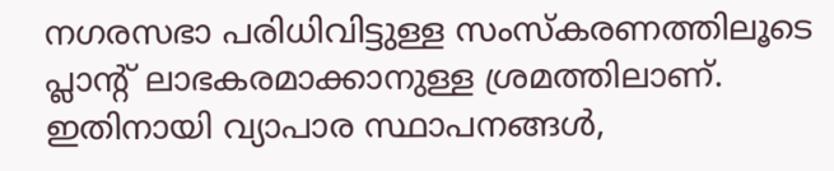നഗരസഭാ പരിധിവിട്ടുള്ള സംസ്കരണത്തിലൂടെ പ്ലാന്റ് ലാഭകരമാക്കാനുള്ള ശ്രമത്തിലാണ്. ഇതിനായി വ്യാപാര സ്ഥാപനങ്ങൾ,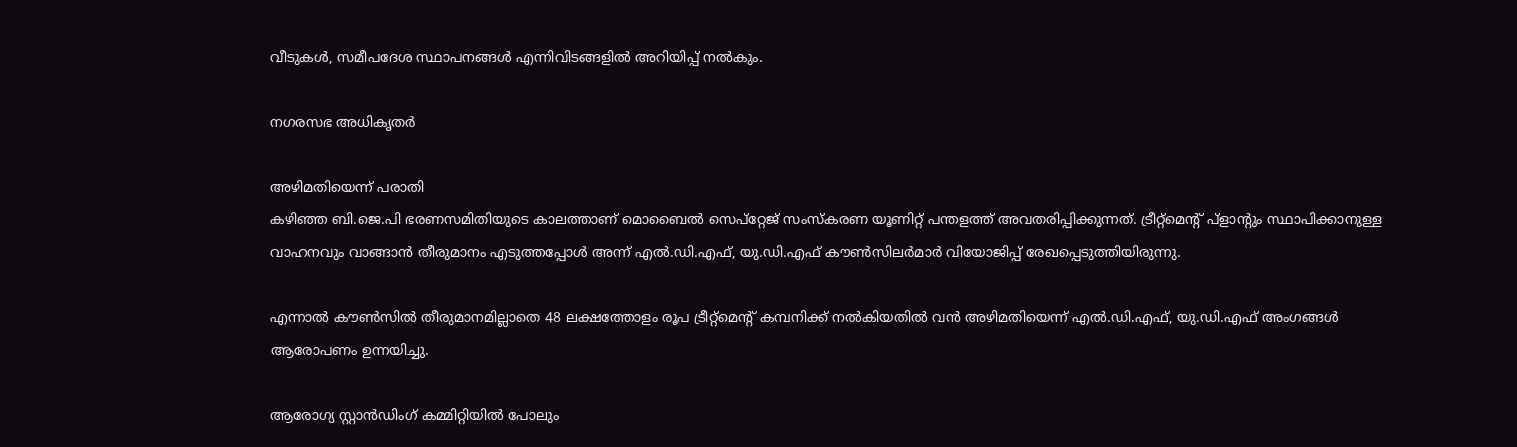വീടുകൾ, സമീപദേശ സ്ഥാപനങ്ങൾ എന്നിവിടങ്ങളിൽ അറിയിപ്പ് നൽകും.

നഗരസഭ അധികൃതർ

അഴിമതിയെന്ന് പരാതി
കഴിഞ്ഞ ബി.ജെ.പി ഭരണസമിതിയുടെ കാലത്താണ് മൊബൈൽ സെപ്‌റ്റേജ് സംസ്‌കരണ യൂണിറ്റ് പന്തളത്ത് അവതരിപ്പിക്കുന്നത്. ട്രീറ്റ്മെന്റ് പ്ളാന്റും സ്ഥാപിക്കാനുള്ള വാഹനവും വാങ്ങാൻ തീരുമാനം എടുത്തപ്പോൾ അന്ന് എൽ.ഡി.എഫ്, യു.ഡി.എഫ് കൗൺസിലർമാർ വിയോജിപ്പ് രേഖപ്പെടുത്തിയിരുന്നു.

എന്നാൽ കൗൺസിൽ തീരുമാനമില്ലാതെ 48 ലക്ഷത്തോളം രൂപ ട്രീറ്റ്‌മെന്റ് കമ്പനിക്ക് നൽകിയതിൽ വൻ അഴിമതിയെന്ന് എൽ.ഡി.എഫ്, യു.ഡി.എഫ് അംഗങ്ങൾ ആരോപണം ഉന്നയിച്ചു.

ആരോഗ്യ സ്റ്റാൻഡിംഗ് കമ്മിറ്റിയിൽ പോലും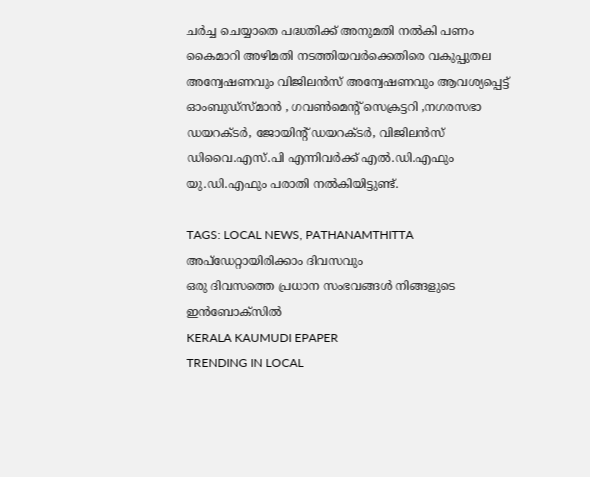ചർച്ച ചെയ്യാതെ പദ്ധതിക്ക് അനുമതി നൽകി പണം കൈമാറി അഴിമതി നടത്തിയവർക്കെതിരെ വകുപ്പുതല അന്വേഷണവും വിജിലൻസ് അന്വേഷണവും ആവശ്യപ്പെട്ട് ഓംബുഡ്‌സ്മാൻ , ഗവൺമെന്റ് സെക്രട്ടറി ,നഗരസഭാ ഡയറക്ടർ, ജോയിന്റ് ഡയറക്ടർ, വിജിലൻസ് ഡിവൈ.എസ്.പി എന്നിവർക്ക് എൽ.ഡി.എഫും യു.ഡി.എഫും പരാതി നൽകിയിട്ടുണ്ട്.

TAGS: LOCAL NEWS, PATHANAMTHITTA
അപ്ഡേറ്റായിരിക്കാം ദിവസവും
ഒരു ദിവസത്തെ പ്രധാന സംഭവങ്ങൾ നിങ്ങളുടെ ഇൻബോക്സിൽ
KERALA KAUMUDI EPAPER
TRENDING IN LOCAL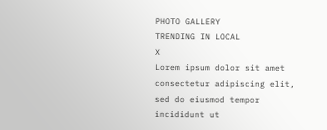PHOTO GALLERY
TRENDING IN LOCAL
X
Lorem ipsum dolor sit amet
consectetur adipiscing elit, sed do eiusmod tempor incididunt ut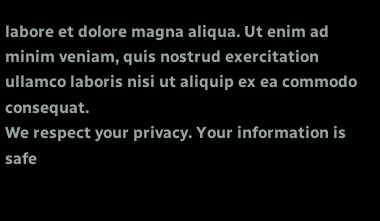labore et dolore magna aliqua. Ut enim ad minim veniam, quis nostrud exercitation ullamco laboris nisi ut aliquip ex ea commodo consequat.
We respect your privacy. Your information is safe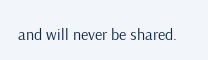and will never be shared.